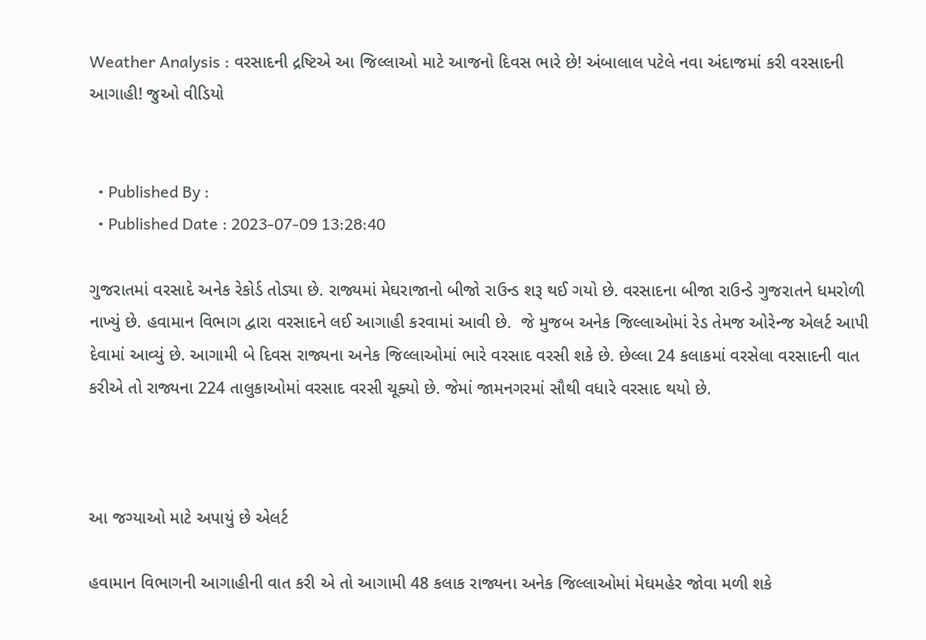Weather Analysis : વરસાદની દ્રષ્ટિએ આ જિલ્લાઓ માટે આજનો દિવસ ભારે છે! અંબાલાલ પટેલે નવા અંદાજમાં કરી વરસાદની આગાહી! જુઓ વીડિયો


  • Published By :
  • Published Date : 2023-07-09 13:28:40

ગુજરાતમાં વરસાદે અનેક રેકોર્ડ તોડ્યા છે. રાજ્યમાં મેઘરાજાનો બીજો રાઉન્ડ શરૂ થઈ ગયો છે. વરસાદના બીજા રાઉન્ડે ગુજરાતને ધમરોળી નાખ્યું છે. હવામાન વિભાગ દ્વારા વરસાદને લઈ આગાહી કરવામાં આવી છે.  જે મુજબ અનેક જિલ્લાઓમાં રેડ તેમજ ઓરેન્જ એલર્ટ આપી દેવામાં આવ્યું છે. આગામી બે દિવસ રાજ્યના અનેક જિલ્લાઓમાં ભારે વરસાદ વરસી શકે છે. છેલ્લા 24 કલાકમાં વરસેલા વરસાદની વાત કરીએ તો રાજ્યના 224 તાલુકાઓમાં વરસાદ વરસી ચૂક્યો છે. જેમાં જામનગરમાં સૌથી વધારે વરસાદ થયો છે.



આ જગ્યાઓ માટે અપાયું છે એલર્ટ

હવામાન વિભાગની આગાહીની વાત કરી એ તો આગામી 48 કલાક રાજ્યના અનેક જિલ્લાઓમાં મેઘમહેર જોવા મળી શકે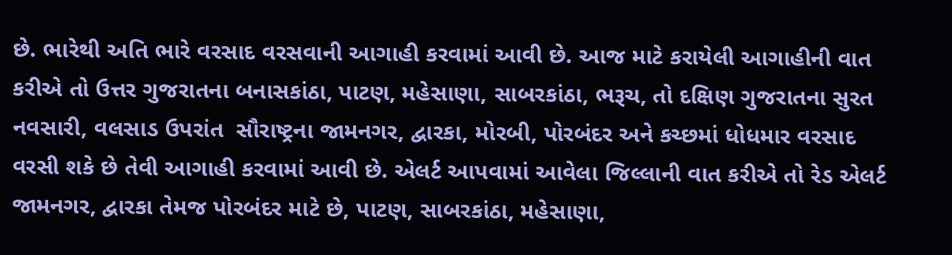છે. ભારેથી અતિ ભારે વરસાદ વરસવાની આગાહી કરવામાં આવી છે. આજ માટે કરાયેલી આગાહીની વાત કરીએ તો ઉત્તર ગુજરાતના બનાસકાંઠા, પાટણ, મહેસાણા, સાબરકાંઠા, ભરૂચ, તો દક્ષિણ ગુજરાતના સુરત નવસારી, વલસાડ ઉપરાંત  સૌરાષ્ટ્રના જામનગર, દ્વારકા, મોરબી, પોરબંદર અને કચ્છમાં ધોધમાર વરસાદ વરસી શકે છે તેવી આગાહી કરવામાં આવી છે. એલર્ટ આપવામાં આવેલા જિલ્લાની વાત કરીએ તો રેડ એલર્ટ જામનગર, દ્વારકા તેમજ પોરબંદર માટે છે, પાટણ, સાબરકાંઠા, મહેસાણા,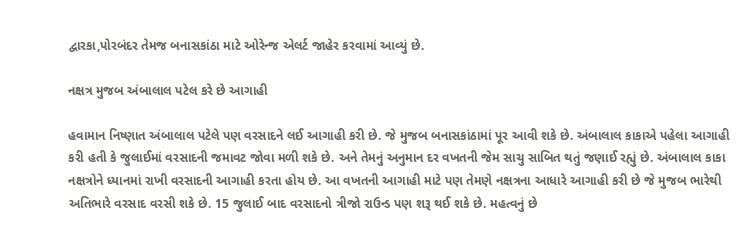દ્વારકા,પોરબંદર તેમજ બનાસકાંઠા માટે ઓરેન્જ એલર્ટ જાહેર કરવામાં આવ્યું છે.

નક્ષત્ર મુજબ અંબાલાલ પટેલ કરે છે આગાહી

હવામાન નિષ્ણાત અંબાલાલ પટેલે પણ વરસાદને લઈ આગાહી કરી છે. જે મુજબ બનાસકાંઠામાં પૂર આવી શકે છે. અંબાલાલ કાકાએ પહેલા આગાહી કરી હતી કે જુલાઈમાં વરસાદની જમાવટ જોવા મળી શકે છે. અને તેમનું અનુમાન દર વખતની જેમ સાચુ સાબિત થતું જણાઈ રહ્યું છે. અંબાલાલ કાકા નક્ષત્રોને ધ્યાનમાં રાખી વરસાદની આગાહી કરતા હોય છે. આ વખતની આગાહી માટે પણ તેમણે નક્ષત્રના આધારે આગાહી કરી છે જે મુજબ ભારેથી અતિભારે વરસાદ વરસી શકે છે. 15 જુલાઈ બાદ વરસાદનો ત્રીજો રાઉન્ડ પણ શરૂ થઈ શકે છે. મહત્વનું છે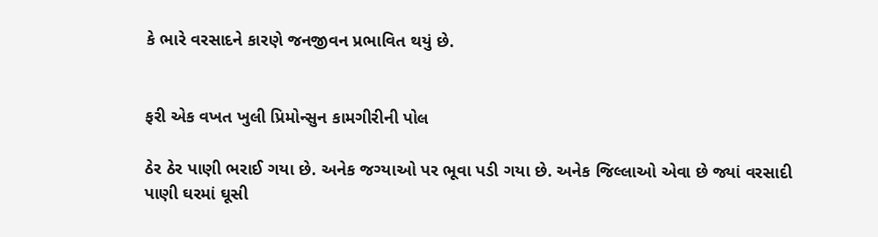કે ભારે વરસાદને કારણે જનજીવન પ્રભાવિત થયું છે.


ફરી એક વખત ખુલી પ્રિમોન્સુન કામગીરીની પોલ

ઠેર ઠેર પાણી ભરાઈ ગયા છે. અનેક જગ્યાઓ પર ભૂવા પડી ગયા છે. અનેક જિલ્લાઓ એવા છે જ્યાં વરસાદી પાણી ઘરમાં ઘૂસી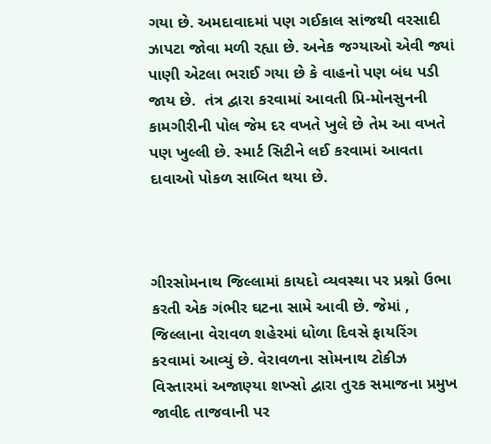ગયા છે. અમદાવાદમાં પણ ગઈકાલ સાંજથી વરસાદી ઝાપટા જોવા મળી રહ્યા છે. અનેક જગ્યાઓ એવી જ્યાં પાણી એટલા ભરાઈ ગયા છે કે વાહનો પણ બંધ પડી જાય છે.  તંત્ર દ્વારા કરવામાં આવતી પ્રિ-મોનસુનની કામગીરીની પોલ જેમ દર વખતે ખુલે છે તેમ આ વખતે પણ ખુલ્લી છે. સ્માર્ટ સિટીને લઈ કરવામાં આવતા દાવાઓ પોકળ સાબિત થયા છે.



ગીરસોમનાથ જિલ્લામાં કાયદો વ્યવસ્થા પર પ્રશ્નો ઉભા કરતી એક ગંભીર ઘટના સામે આવી છે. જેમાં , જિલ્લાના વેરાવળ શહેરમાં ધોળા દિવસે ફાયરિંગ કરવામાં આવ્યું છે. વેરાવળના સોમનાથ ટોકીઝ વિસ્તારમાં અજાણ્યા શખ્સો દ્વારા તુરક સમાજના પ્રમુખ જાવીદ તાજવાની પર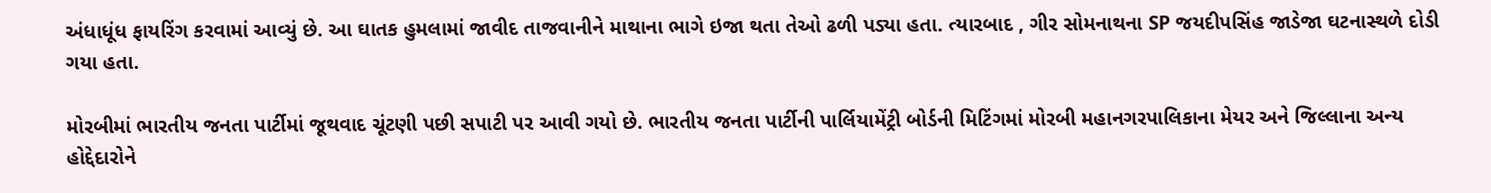અંધાધૂંધ ફાયરિંગ કરવામાં આવ્યું છે. આ ઘાતક હુમલામાં જાવીદ તાજવાનીને માથાના ભાગે ઇજા થતા તેઓ ઢળી પડ્યા હતા. ત્યારબાદ , ગીર સોમનાથના SP જયદીપસિંહ જાડેજા ઘટનાસ્થળે દોડી ગયા હતા.

મોરબીમાં ભારતીય જનતા પાર્ટીમાં જૂથવાદ ચૂંટણી પછી સપાટી પર આવી ગયો છે. ભારતીય જનતા પાર્ટીની પાર્લિયામેંટ્રી બોર્ડની મિટિંગમાં મોરબી મહાનગરપાલિકાના મેયર અને જિલ્લાના અન્ય હોદ્દેદારોને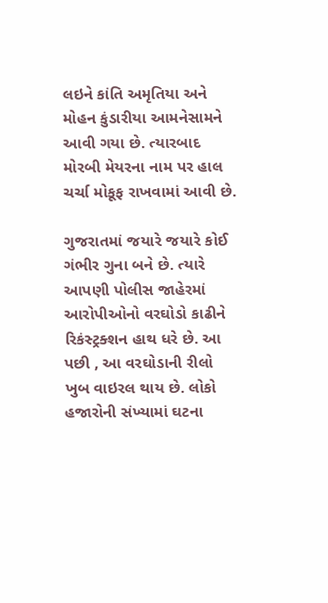લઇને કાંતિ અમૃતિયા અને મોહન કુંડારીયા આમનેસામને આવી ગયા છે. ત્યારબાદ મોરબી મેયરના નામ પર હાલ ચર્ચા મોકૂફ રાખવામાં આવી છે.

ગુજરાતમાં જયારે જયારે કોઈ ગંભીર ગુના બને છે. ત્યારે આપણી પોલીસ જાહેરમાં આરોપીઓનો વરઘોડો કાઢીને રિકંસ્ટ્રક્શન હાથ ધરે છે. આ પછી , આ વરઘોડાની રીલો ખુબ વાઇરલ થાય છે. લોકો હજારોની સંખ્યામાં ઘટના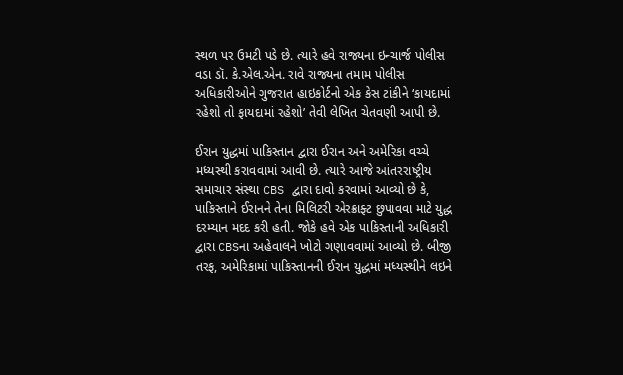સ્થળ પર ઉમટી પડે છે. ત્યારે હવે રાજ્યના ઇન્ચાર્જ પોલીસ વડા ડૉ. કે.એલ.એન. રાવે રાજ્યના તમામ પોલીસ અધિકારીઓને ગુજરાત હાઇકોર્ટનો એક કેસ ટાંકીને ‘કાયદામાં રહેશો તો ફાયદામાં રહેશો’ તેવી લેખિત ચેતવણી આપી છે.

ઈરાન યુદ્ધમાં પાકિસ્તાન દ્વારા ઈરાન અને અમેરિકા વચ્ચે મધ્યસ્થી કરાવવામાં આવી છે. ત્યારે આજે આંતરરાષ્ટ્રીય સમાચાર સંસ્થા CBS દ્વારા દાવો કરવામાં આવ્યો છે કે, પાકિસ્તાને ઈરાનને તેના મિલિટરી એરક્રાફ્ટ છુપાવવા માટે યુદ્ધ દરમ્યાન મદદ કરી હતી. જોકે હવે એક પાકિસ્તાની અધિકારી દ્વારા CBSના અહેવાલને ખોટો ગણાવવામાં આવ્યો છે. બીજી તરફ, અમેરિકામાં પાકિસ્તાનની ઈરાન યુદ્ધમાં મધ્યસ્થીને લઇને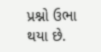પ્રશ્નો ઉભા થયા છે.